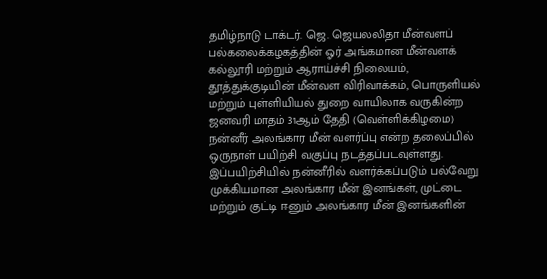தமிழ்நாடு டாக்டர். ஜெ. ஜெயலலிதா மீன்வளப் பல்கலைக்கழகத்தின் ஓர் அங்கமான மீன்வளக் கல்லூரி மற்றும் ஆராய்ச்சி நிலையம், தூத்துக்குடியின் மீன்வள விரிவாக்கம், பொருளியல் மற்றும் புள்ளியியல் துறை வாயிலாக வருகின்ற ஜனவரி மாதம் 31ஆம் தேதி (வெள்ளிக்கிழமை) நன்னீர் அலங்கார மீன் வளர்ப்பு என்ற தலைப்பில் ஒருநாள் பயிற்சி வகுப்பு நடத்தப்படவுள்ளது.
இப்பயிற்சியில் நன்னீரில் வளர்க்கப்படும் பல்வேறு முக்கியமான அலங்கார மீன் இனங்கள், முட்டை மற்றும் குட்டி ஈனும் அலங்கார மீன் இனங்களின்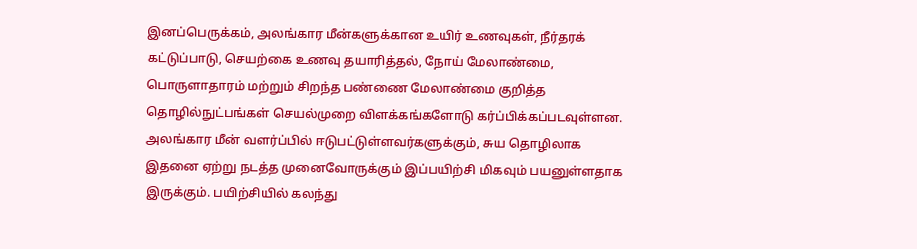இனப்பெருக்கம், அலங்கார மீன்களுக்கான உயிர் உணவுகள், நீர்தரக் கட்டுப்பாடு, செயற்கை உணவு தயாரித்தல், நோய் மேலாண்மை, பொருளாதாரம் மற்றும் சிறந்த பண்ணை மேலாண்மை குறித்த தொழில்நுட்பங்கள் செயல்முறை விளக்கங்களோடு கர்ப்பிக்கப்படவுள்ளன. அலங்கார மீன் வளர்ப்பில் ஈடுபட்டுள்ளவர்களுக்கும், சுய தொழிலாக இதனை ஏற்று நடத்த முனைவோருக்கும் இப்பயிற்சி மிகவும் பயனுள்ளதாக இருக்கும். பயிற்சியில் கலந்து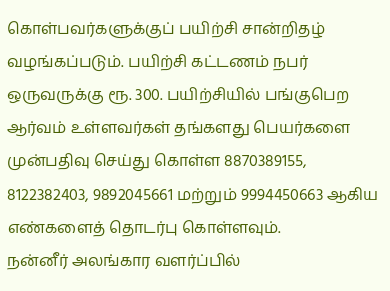கொள்பவர்களுக்குப் பயிற்சி சான்றிதழ் வழங்கப்படும். பயிற்சி கட்டணம் நபர் ஒருவருக்கு ரூ. 300. பயிற்சியில் பங்குபெற ஆர்வம் உள்ளவர்கள் தங்களது பெயர்களை முன்பதிவு செய்து கொள்ள 8870389155, 8122382403, 9892045661 மற்றும் 9994450663 ஆகிய எண்களைத் தொடர்பு கொள்ளவும்.
நன்னீர் அலங்கார வளர்ப்பில்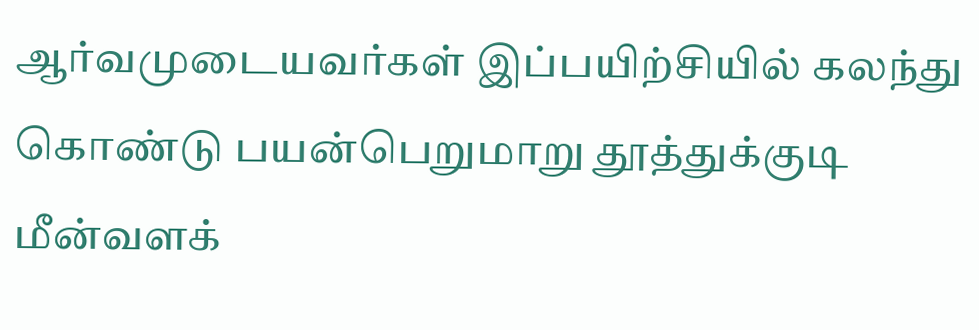ஆர்வமுடையவர்கள் இப்பயிற்சியில் கலந்து கொண்டு பயன்பெறுமாறு தூத்துக்குடி மீன்வளக்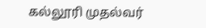கல்லூரி முதல்வர்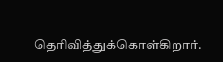தெரிவித்துக்கொள்கிறார்.